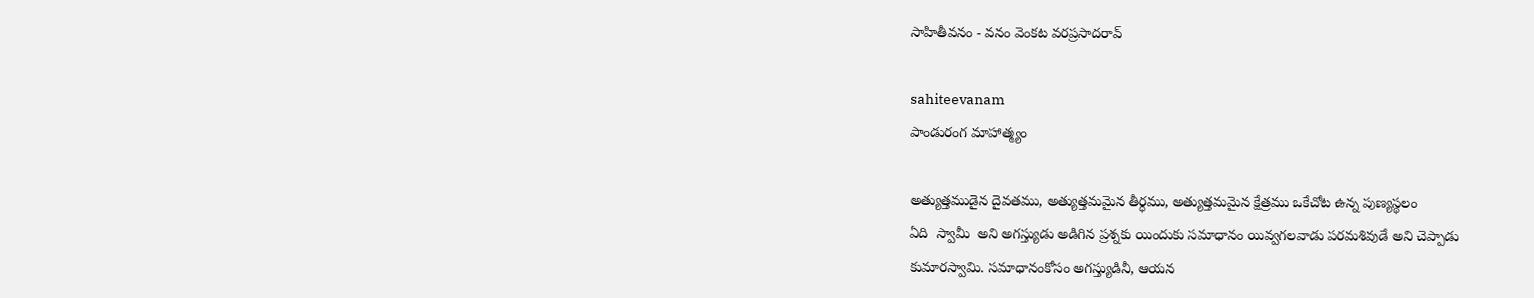సాహితీవనం - వనం వెంకట వరప్రసాదరావ్

sahiteevanam
పాండురంగ మాహాత్మ్యం

అత్యుత్తముడైన దైవతము, అత్యుత్తమమైన తీర్ధము, అత్యుత్తమమైన క్షేత్రము ఒకేచోట ఉన్న పుణ్యస్థలం
ఏది  స్వామీ  అని అగస్త్యుడు అడిగిన ప్రశ్నకు యిందుకు సమాధానం యివ్వగలవాడు పరమశివుడే అని చెప్పాడు
కుమారస్వామి. సమాధానంకోసం అగస్త్యుడినీ, ఆయన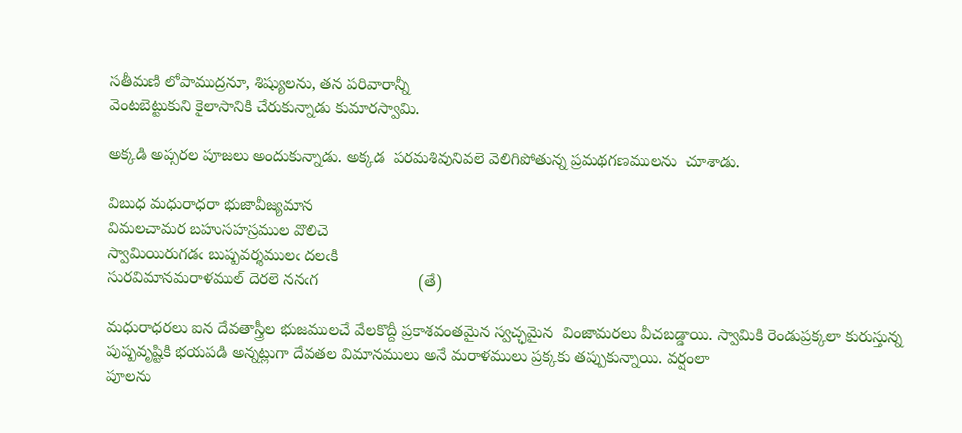సతీమణి లోపాముద్రనూ, శిష్యులను, తన పరివారాన్నీ
వెంటబెట్టుకుని కైలాసానికి చేరుకున్నాడు కుమారస్వామి.

అక్కడి అప్సరల పూజలు అందుకున్నాడు. అక్కడ  పరమశివునివలె వెలిగిపోతున్న ప్రమథగణములను  చూశాడు.

విబుధ మధురాధరా భుజావీజ్యమాన
విమలచామర బహుసహస్రముల వొలిచె
స్వామియిరుగడఁ బుష్పవర్శములఁ దలఁకి
సురవిమానమరాళముల్ దెరలె ననఁగ                      (తే)

మధురాధరలు ఐన దేవతాస్త్రీల భుజములచే వేలకొద్దీ ప్రకాశవంతమైన స్వచ్ఛమైన  వింజామరలు వీచబడ్డాయి. స్వామికి రెండుప్రక్కలా కురుస్తున్న పుష్పవృష్టికి భయపడి అన్నట్లుగా దేవతల విమానములు అనే మరాళములు ప్రక్కకు తప్పుకున్నాయి. వర్షంలా
పూలను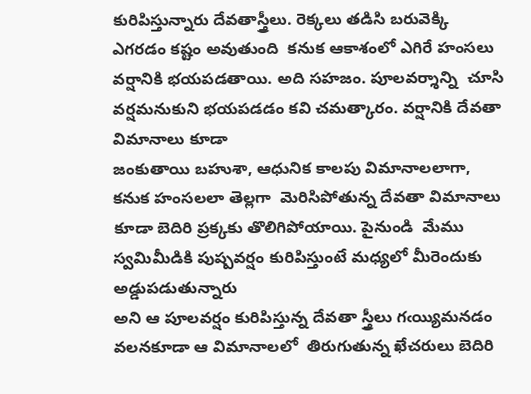కురిపిస్తున్నారు దేవతాస్త్రీలు. రెక్కలు తడిసి బరువెక్కి ఎగరడం కష్టం అవుతుంది  కనుక ఆకాశంలో ఎగిరే హంసలు వర్షానికి భయపడతాయి. అది సహజం. పూలవర్శాన్ని  చూసి వర్షమనుకుని భయపడడం కవి చమత్కారం. వర్షానికి దేవతా విమానాలు కూడా
జంకుతాయి బహుశా, ఆధునిక కాలపు విమానాలలాగా, కనుక హంసలలా తెల్లగా  మెరిసిపోతున్న దేవతా విమానాలు కూడా బెదిరి ప్రక్కకు తొలిగిపోయాయి. పైనుండి  మేము స్వమిమీడికి పుష్పవర్షం కురిపిస్తుంటే మధ్యలో మీరెందుకు అడ్డుపడుతున్నారు
అని ఆ పూలవర్షం కురిపిస్తున్న దేవతా స్త్రీలు గఁయ్యిమనడం వలనకూడా ఆ విమానాలలో  తిరుగుతున్న ఖేచరులు బెదిరి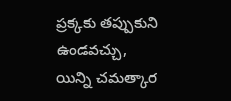ప్రక్కకు తప్పుకుని ఉండవచ్చు, యిన్ని చమత్కార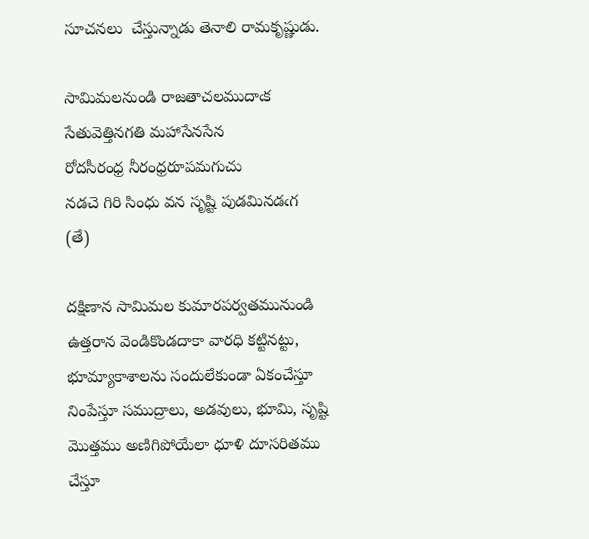సూచనలు  చేస్తున్నాడు తెనాలి రామకృష్ణుడు.

సామిమలనుండి రాజతాచలముదాఁక
సేతువెత్తినగతి మహాసేనసేన
రోదసీరంధ్ర నీరంధ్రరూపమగుచు
నడచె గిరి సింధు వన సృష్టి పుడమినడఁగ                (తే)

దక్షిణాన సామిమల కుమారపర్వతమునుండి ఉత్తరాన వెండికొండదాకా వారధి కట్టినట్టు, భూమ్యాకాశాలను సందులేకుండా ఏకంచేస్తూ నింపేస్తూ సముద్రాలు, అడవులు, భూమి, సృష్టి మొత్తము అణిగిపోయేలా ధూళి దూసరితము చేస్తూ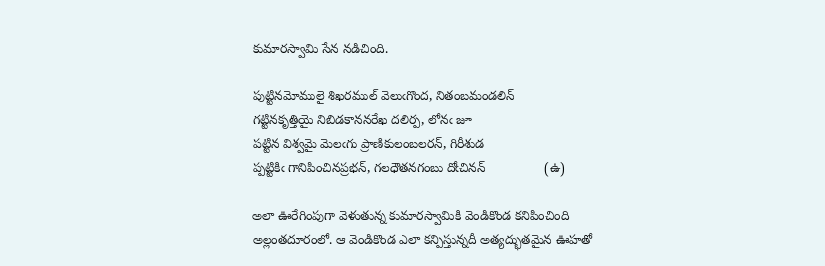కుమారస్వామి సేన నడిచింది.

పుట్టినమోములై శిఖరముల్ వెలుఁగొంద, నితంబమండలిన్
గట్టినకృత్తియై నిబిడకాననరేఖ దలిర్ప, లోనఁ జూ
పట్టిన విశ్వమై మెలఁగు ప్రాణికులంబలరన్, గిరీశుడ
ప్పట్టికిఁ గానిపించినప్రభన్, గలధౌతనగంబు దోఁచినన్                (ఉ)

అలా ఊరేగింపుగా వెళుతున్న కుమారస్వామికి వెండికొండ కనిపించింది అల్లంతదూరంలో. ఆ వెండికొండ ఎలా కన్పిస్తున్నదీ అత్యద్భుతమైన ఊహతో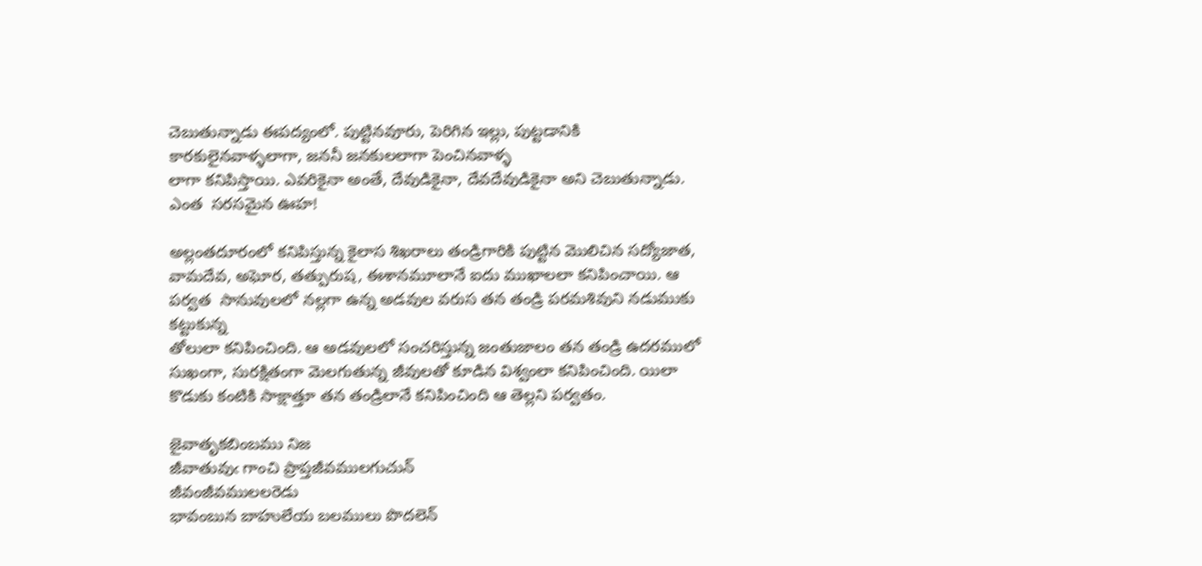చెబుతున్నాడు ఈపద్యంలో. పుట్టినవూరు, పెరిగిన ఇల్లు, పుట్టడానికి కారకులైనవాళ్ళలాగా, జననీ జనకులలాగా పెంచినవాళ్ళ
లాగా కనిపిస్తాయి. ఎవరికైనా అంతే, దేవుడికైనా, దేవదేవుడికైనా అని చెబుతున్నాడు. ఎంత  సరసమైన ఊహ!

అల్లంతదూరంలో కనిపిస్తున్న కైలాస శిఖరాలు తండ్రిగారికి పుట్టిన మొలిచిన సద్యోజాత, వామదేవ, అఘోర, తత్పురుష, ఈశానమూలానే ఐదు ముఖాలలా కనిపించాయి. ఆ పర్వత  సానువులలో నల్లగా ఉన్న అడవుల వరుస తన తండ్రి పరమశివుని నడుముకు కట్టుకున్న
తోలులా కనిపించింది. ఆ అడవులలో సంచరిస్తున్న జంతుజాలం తన తండ్రి ఉదరములో  సుఖంగా, సురక్షితంగా మెలగుతున్న జీవులతో కూడిన విశ్వంలా కనిపించింది. యిలా  కొడుకు కంటికి సాక్షాత్తూ తన తండ్రిలానే కనిపించింది ఆ తెల్లని పర్వతం.

జైవాతృకబింబము నిజ
జీవాతువుఁ గాంచి ప్రాప్తజీవములగుచున్
జీవంజీవములలరెడు
భావంబున బాహులేయ బలములు పొదలెన్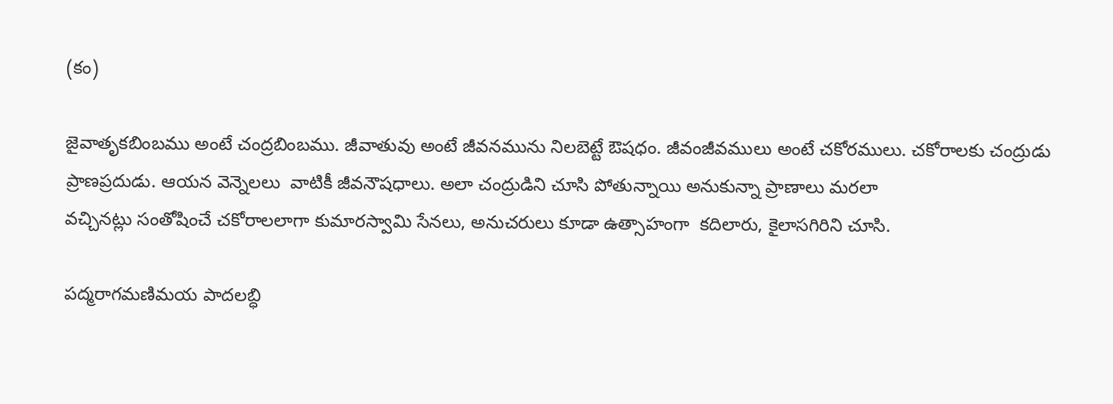(కం)

జైవాతృకబింబము అంటే చంద్రబింబము. జీవాతువు అంటే జీవనమును నిలబెట్టే ఔషధం. జీవంజీవములు అంటే చకోరములు. చకోరాలకు చంద్రుడు ప్రాణప్రదుడు. ఆయన వెన్నెలలు  వాటికీ జీవనౌషధాలు. అలా చంద్రుడిని చూసి పోతున్నాయి అనుకున్నా ప్రాణాలు మరలా
వచ్చినట్లు సంతోషించే చకోరాలలాగా కుమారస్వామి సేనలు, అనుచరులు కూడా ఉత్సాహంగా  కదిలారు, కైలాసగిరిని చూసి.

పద్మరాగమణిమయ పాదలబ్ధి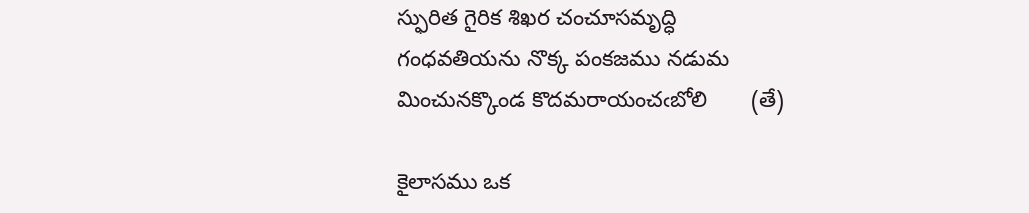స్ఫురిత గైరిక శిఖర చంచూసమృద్ధి
గంధవతియను నొక్క పంకజము నడుమ
మించునక్కొండ కొదమరాయంచఁబోలి       (తే)

కైలాసము ఒక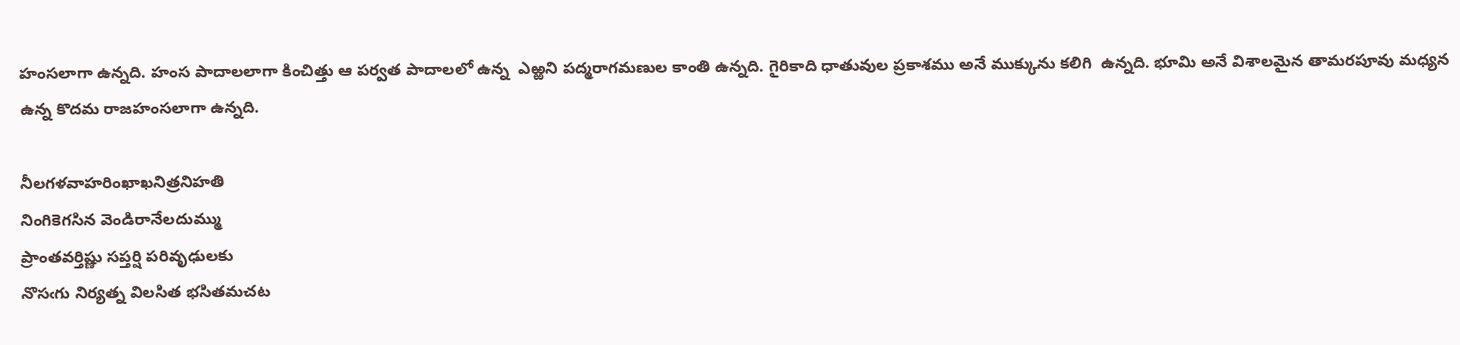హంసలాగా ఉన్నది. హంస పాదాలలాగా కించిత్తు ఆ పర్వత పాదాలలో ఉన్న  ఎఱ్ఱని పద్మరాగమణుల కాంతి ఉన్నది. గైరికాది ధాతువుల ప్రకాశము అనే ముక్కును కలిగి  ఉన్నది. భూమి అనే విశాలమైన తామరపూవు మధ్యన ఉన్న కొదమ రాజహంసలాగా ఉన్నది.

నీలగళవాహరింఖాఖనిత్రనిహతి
నింగికెగసిన వెండిరానేలదుమ్ము
ప్రాంతవర్తిష్ణు సప్తర్షి పరివృఢులకు
నొసఁగు నిర్యత్న విలసిత భసితమచట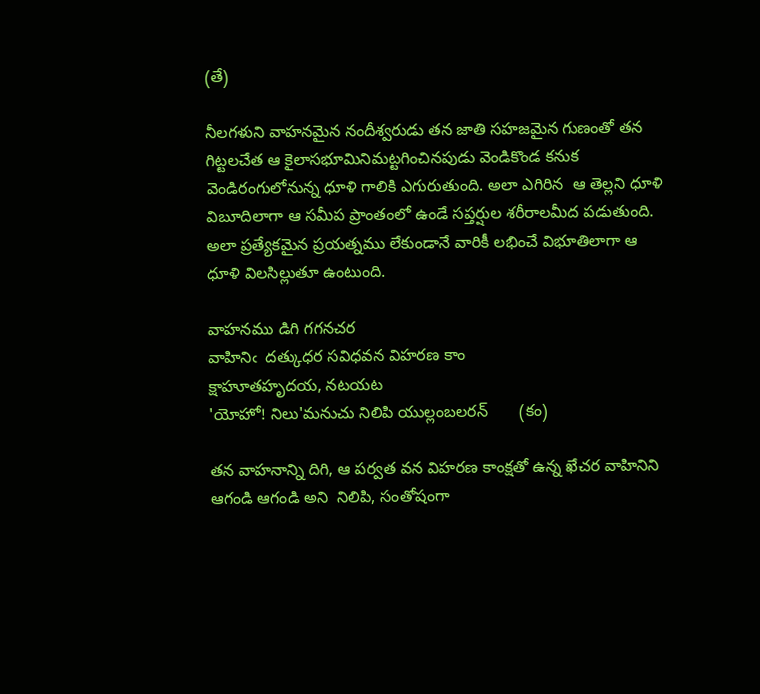(తే)

నీలగళుని వాహనమైన నందీశ్వరుడు తన జాతి సహజమైన గుణంతో తన గిట్టలచేత ఆ కైలాసభూమినిమట్టగించినపుడు వెండికొండ కనుక వెండిరంగులోనున్న ధూళి గాలికి ఎగురుతుంది. అలా ఎగిరిన  ఆ తెల్లని ధూళి విబూదిలాగా ఆ సమీప ప్రాంతంలో ఉండే సప్తర్షుల శరీరాలమీద పడుతుంది. అలా ప్రత్యేకమైన ప్రయత్నము లేకుండానే వారికీ లభించే విభూతిలాగా ఆ ధూళి విలసిల్లుతూ ఉంటుంది.

వాహనము డిగి గగనచర
వాహినిఁ  దత్కుధర సవిధవన విహరణ కాం
క్షాహూతహృదయ, నటయట
'యోహో! నిలు'మనుచు నిలిపి యుల్లంబలరన్       (కం)

తన వాహనాన్ని దిగి, ఆ పర్వత వన విహరణ కాంక్షతో ఉన్న ఖేచర వాహినిని ఆగండి ఆగండి అని  నిలిపి, సంతోషంగా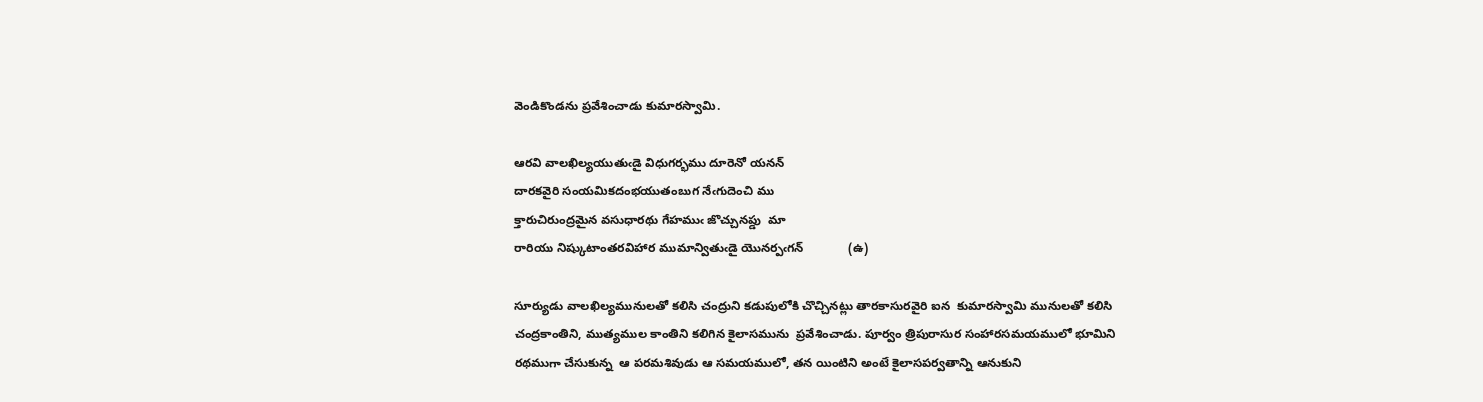వెండికొండను ప్రవేశించాడు కుమారస్వామి.

ఆరవి వాలఖిల్యయుతుఁడై విధుగర్భము దూరెనో యనన్
దారకవైరి సంయమికదంభయుతంబుగ నేఁగుదెంచి ము
క్తారుచిరుంద్రమైన వసుధారథు గేహముఁ జొచ్చునప్డు  మా
రారియు నిష్కుటాంతరవిహార ముమాన్వితుఁడై యొనర్పఁగన్             (ఉ)

సూర్యుడు వాలఖిల్యమునులతో కలిసి చంద్రుని కడుపులోకి చొచ్చినట్లు తారకాసురవైరి ఐన  కుమారస్వామి మునులతో కలిసి చంద్రకాంతిని, ముత్యముల కాంతిని కలిగిన కైలాసమును  ప్రవేశించాడు. పూర్వం త్రిపురాసుర సంహారసమయములో భూమిని రథముగా చేసుకున్న  ఆ పరమశివుడు ఆ సమయములో, తన యింటిని అంటే కైలాసపర్వతాన్ని ఆనుకుని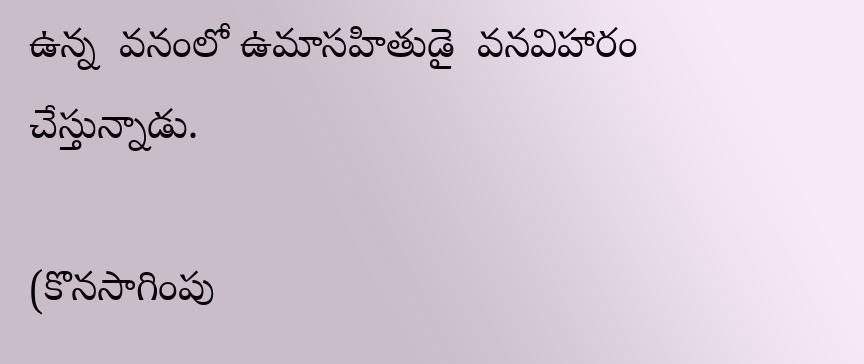ఉన్న  వనంలో ఉమాసహితుడై  వనవిహారం చేస్తున్నాడు.

(కొనసాగింపు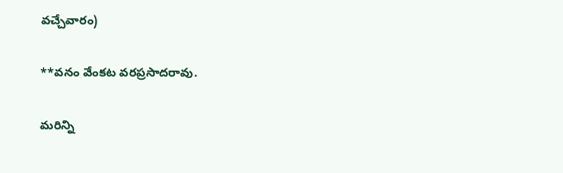వచ్చేవారం)

**వనం వేంకట వరప్రసాదరావు.

మరిన్ని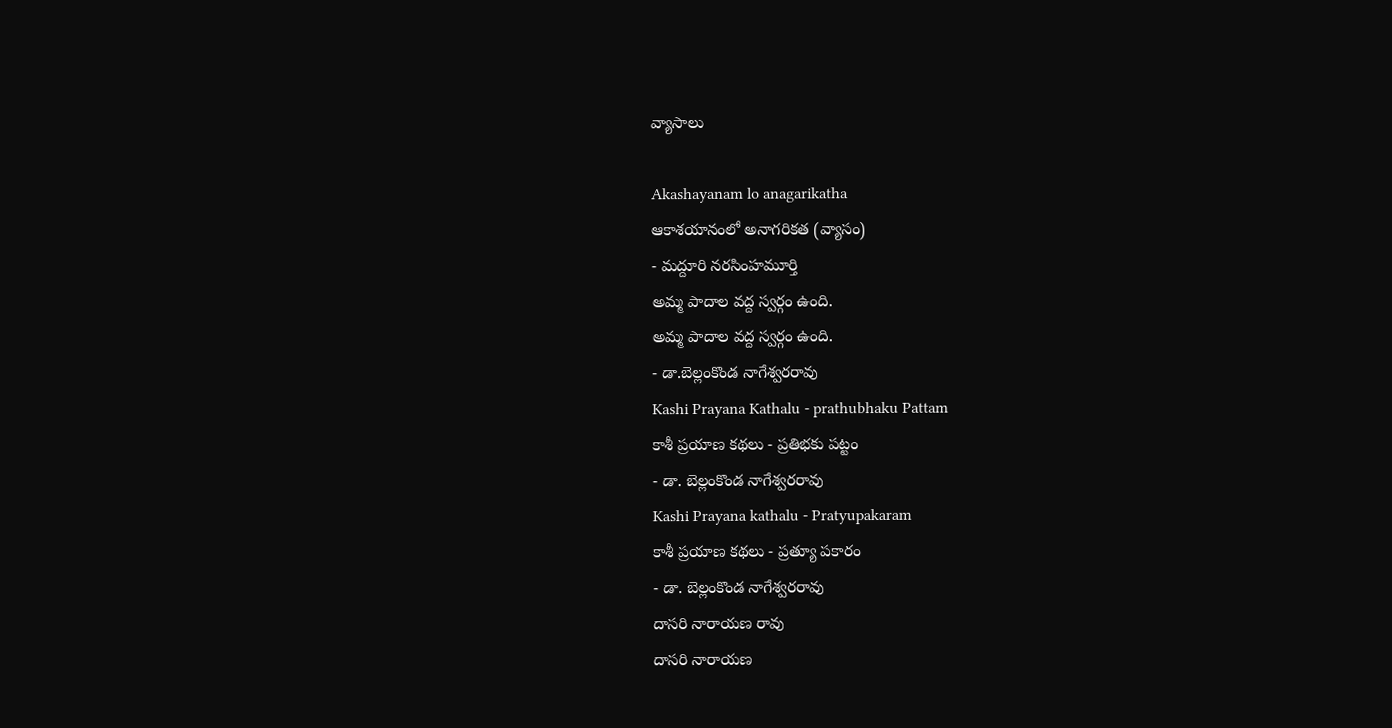వ్యాసాలు

Akashayanam lo anagarikatha
ఆకాశయానంలో అనాగరికత (వ్యాసం)
- మద్దూరి నరసింహమూర్తి
అమ్మ పాదాల వద్ద స్వర్గం ఉంది.
అమ్మ పాదాల వద్ద స్వర్గం ఉంది.
- డా.బెల్లంకొండ నాగేశ్వరరావు
Kashi Prayana Kathalu - prathubhaku Pattam
కాశీ ప్రయాణ కథలు - ప్రతిభకు పట్టం
- డా. బెల్లంకొండ నాగేశ్వరరావు
Kashi Prayana kathalu - Pratyupakaram
కాశీ ప్రయాణ కథలు - ప్రత్యూ పకారం
- డా. బెల్లంకొండ నాగేశ్వరరావు
దాసరి నారాయణ రావు
దాసరి నారాయణ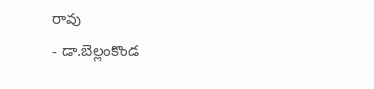రావు
- డా.బెల్లంకొండ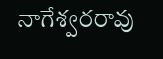నాగేశ్వరరావు